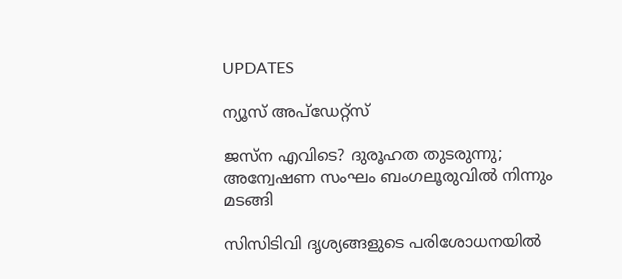UPDATES

ന്യൂസ് അപ്ഡേറ്റ്സ്

ജസ്ന എവിടെ? ദുരൂഹത തുടരുന്നു; അന്വേഷണ സംഘം ബംഗലൂരുവില്‍ നിന്നും മടങ്ങി

സിസിടിവി ദൃശ്യങ്ങളുടെ പരിശോധനയില്‍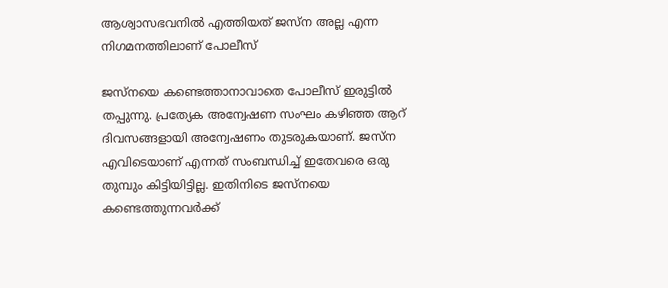ആശ്വാസഭവനില്‍ എത്തിയത് ജസ്‌ന അല്ല എന്ന നിഗമനത്തിലാണ് പോലീസ്

ജസ്‌നയെ കണ്ടെത്താനാവാതെ പോലീസ് ഇരുട്ടില്‍ തപ്പുന്നു. പ്രത്യേക അന്വേഷണ സംഘം കഴിഞ്ഞ ആറ് ദിവസങ്ങളായി അന്വേഷണം തുടരുകയാണ്. ജസ്‌ന എവിടെയാണ് എന്നത് സംബന്ധിച്ച് ഇതേവരെ ഒരു തുമ്പും കിട്ടിയിട്ടില്ല. ഇതിനിടെ ജസ്‌നയെ കണ്ടെത്തുന്നവര്‍ക്ക്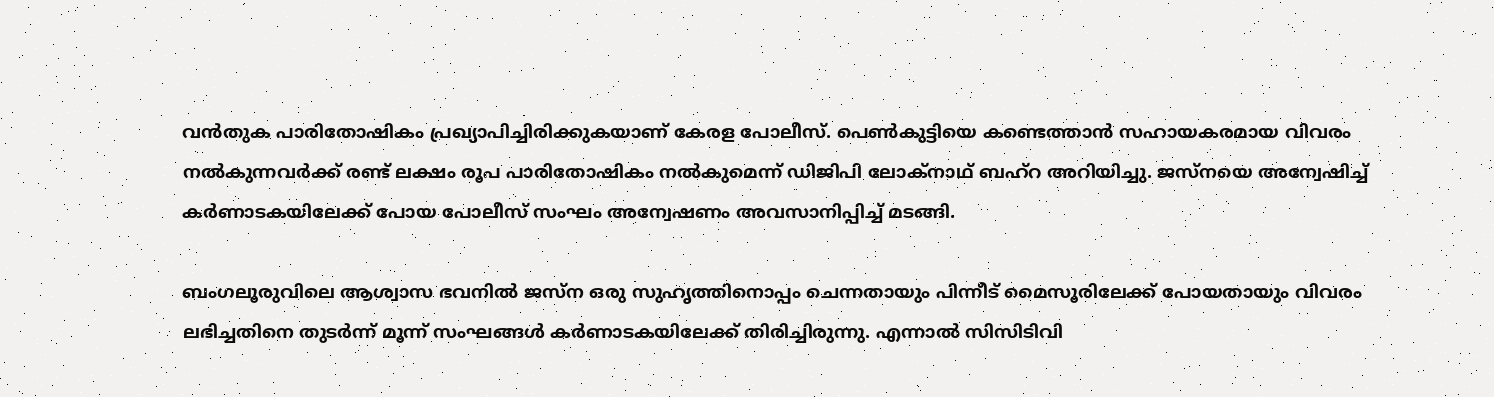വന്‍തുക പാരിതോഷികം പ്രഖ്യാപിച്ചിരിക്കുകയാണ് കേരള പോലീസ്. പെണ്‍കുട്ടിയെ കണ്ടെത്താന്‍ സഹായകരമായ വിവരം നല്‍കുന്നവര്‍ക്ക് രണ്ട് ലക്ഷം രൂപ പാരിതോഷികം നല്‍കുമെന്ന് ഡിജിപി ലോക്‌നാഥ് ബഹ്‌റ അറിയിച്ചു. ജസ്‌നയെ അന്വേഷിച്ച് കര്‍ണാടകയിലേക്ക് പോയ പോലീസ് സംഘം അന്വേഷണം അവസാനിപ്പിച്ച് മടങ്ങി.

ബംഗലൂരുവിലെ ആശ്വാസ ഭവനില്‍ ജസ്‌ന ഒരു സുഹൃത്തിനൊപ്പം ചെന്നതായും പിന്നീട് മൈസൂരിലേക്ക് പോയതായും വിവരം ലഭിച്ചതിനെ തുടര്‍ന്ന് മൂന്ന് സംഘങ്ങള്‍ കര്‍ണാടകയിലേക്ക് തിരിച്ചിരുന്നു. എന്നാല്‍ സിസിടിവി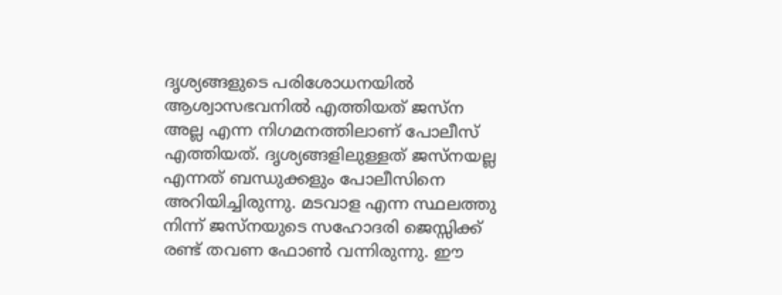ദൃശ്യങ്ങളുടെ പരിശോധനയില്‍ ആശ്വാസഭവനില്‍ എത്തിയത് ജസ്‌ന അല്ല എന്ന നിഗമനത്തിലാണ് പോലീസ് എത്തിയത്. ദൃശ്യങ്ങളിലുള്ളത് ജസ്‌നയല്ല എന്നത് ബന്ധുക്കളും പോലീസിനെ അറിയിച്ചിരുന്നു. മടവാള എന്ന സ്ഥലത്തു നിന്ന് ജസ്‌നയുടെ സഹോദരി ജെസ്സിക്ക് രണ്ട് തവണ ഫോണ്‍ വന്നിരുന്നു. ഈ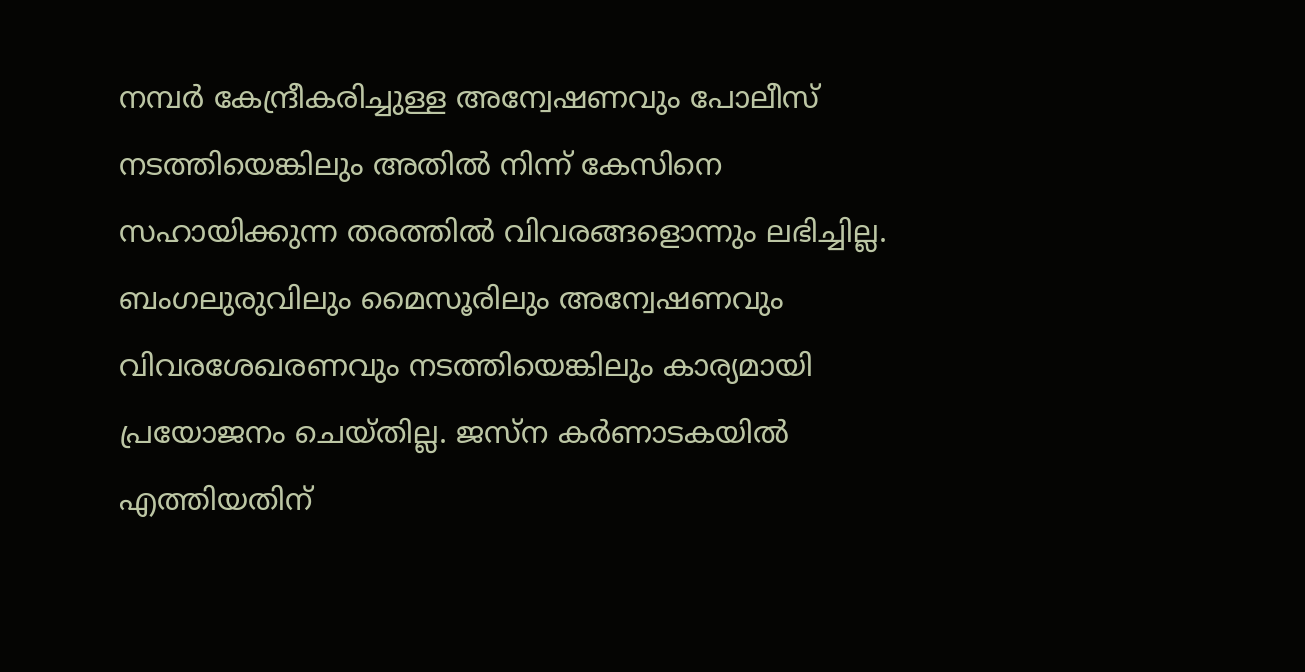നമ്പര്‍ കേന്ദ്രീകരിച്ചുള്ള അന്വേഷണവും പോലീസ് നടത്തിയെങ്കിലും അതില്‍ നിന്ന് കേസിനെ സഹായിക്കുന്ന തരത്തില്‍ വിവരങ്ങളൊന്നും ലഭിച്ചില്ല. ബംഗലുരുവിലും മൈസൂരിലും അന്വേഷണവും വിവരശേഖരണവും നടത്തിയെങ്കിലും കാര്യമായി പ്രയോജനം ചെയ്തില്ല. ജസ്‌ന കര്‍ണാടകയില്‍ എത്തിയതിന്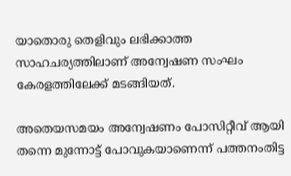യാതൊരു തെളിവും ലഭിക്കാത്ത സാഹചര്യത്തിലാണ് അന്വേഷണ സംഘം കേരളത്തിലേക്ക് മടങ്ങിയത്.

അതെയസമയം അന്വേഷണം പോസിറ്റീവ് ആയി തന്നെ മുന്നോട്ട് പോവുകയാണെന്ന് പത്തനംതിട്ട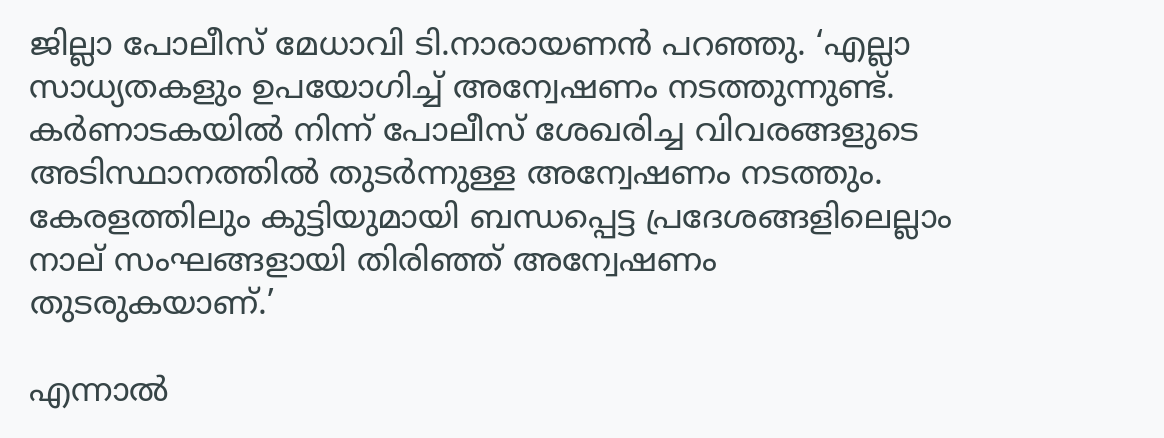ജില്ലാ പോലീസ് മേധാവി ടി.നാരായണന്‍ പറഞ്ഞു. ‘എല്ലാ സാധ്യതകളും ഉപയോഗിച്ച് അന്വേഷണം നടത്തുന്നുണ്ട്. കര്‍ണാടകയില്‍ നിന്ന് പോലീസ് ശേഖരിച്ച വിവരങ്ങളുടെ അടിസ്ഥാനത്തില്‍ തുടര്‍ന്നുള്ള അന്വേഷണം നടത്തും. കേരളത്തിലും കുട്ടിയുമായി ബന്ധപ്പെട്ട പ്രദേശങ്ങളിലെല്ലാം നാല് സംഘങ്ങളായി തിരിഞ്ഞ് അന്വേഷണം തുടരുകയാണ്.’

എന്നാല്‍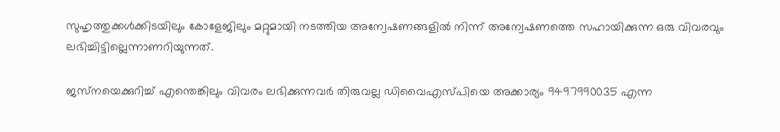സുഹൃത്തുക്കള്‍ക്കിടയിലും കോളേജിലും മറ്റുമായി നടത്തിയ അന്വേഷണങ്ങളില്‍ നിന്ന് അന്വേഷണത്തെ സഹായിക്കുന്ന ഒരു വിവരവും ലഭിച്ചിട്ടില്ലെന്നാണറിയുന്നത്.

ജസ്‌നയെക്കുറിച്ച് എന്തെങ്കിലും വിവരം ലഭിക്കുന്നവര്‍ തിരുവല്ല ഡിവൈഎസ്പിയെ അക്കാര്യം 9497990035 എന്ന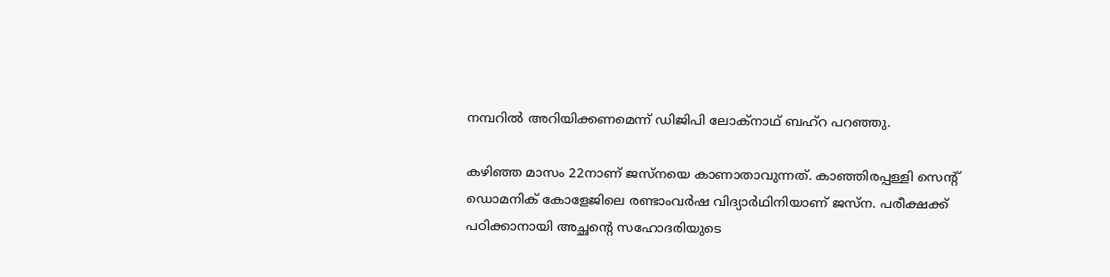നമ്പറില്‍ അറിയിക്കണമെന്ന് ഡിജിപി ലോക്‌നാഥ് ബഹ്‌റ പറഞ്ഞു.

കഴിഞ്ഞ മാസം 22നാണ് ജസ്‌നയെ കാണാതാവുന്നത്. കാഞ്ഞിരപ്പള്ളി സെന്റ് ഡൊമനിക് കോളേജിലെ രണ്ടാംവര്‍ഷ വിദ്യാര്‍ഥിനിയാണ് ജസ്‌ന. പരീക്ഷക്ക് പഠിക്കാനായി അച്ഛന്റെ സഹോദരിയുടെ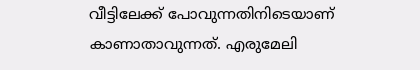വീട്ടിലേക്ക് പോവുന്നതിനിടെയാണ് കാണാതാവുന്നത്. എരുമേലി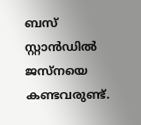ബസ് സ്റ്റാന്‍ഡില്‍ ജസ്‌നയെ കണ്ടവരുണ്ട്.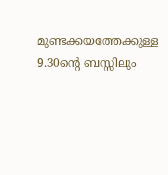മുണ്ടക്കയത്തേക്കുള്ള 9.30ന്റെ ബസ്സിലും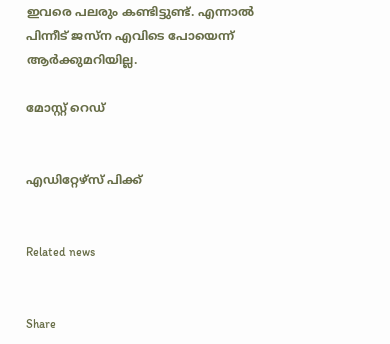ഇവരെ പലരും കണ്ടിട്ടുണ്ട്. എന്നാല്‍ പിന്നീട് ജസ്‌ന എവിടെ പോയെന്ന് ആര്‍ക്കുമറിയില്ല.

മോസ്റ്റ് റെഡ്


എഡിറ്റേഴ്സ് പിക്ക്


Related news


Share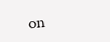on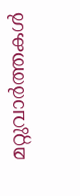മറ്റുവാര്‍ത്തകള്‍